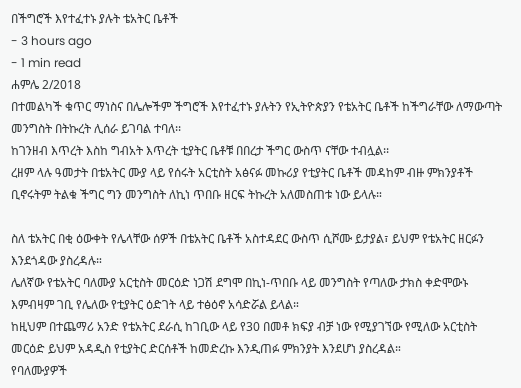በችግሮች እየተፈተኑ ያሉት ቴአትር ቤቶች
- 3 hours ago
- 1 min read
ሐምሌ 2/2018
በተመልካች ቁጥር ማነስና በሌሎችም ችግሮች እየተፈተኑ ያሉትን የኢትዮጵያን የቴአትር ቤቶች ከችግራቸው ለማውጣት መንግስት በትኩረት ሊሰራ ይገባል ተባለ፡፡
ከገንዘብ እጥረት እስከ ግብአት እጥረት ቲያትር ቤቶቹ በበረታ ችግር ውስጥ ናቸው ተብሏል፡፡
ረዘም ላሉ ዓመታት በቴአትር ሙያ ላይ የሰሩት አርቲስት አፅናፉ መኩሪያ የቲያትር ቤቶች መዳከም ብዙ ምክንያቶች ቢኖሩትም ትልቁ ችግር ግን መንግስት ለኪነ ጥበቡ ዘርፍ ትኩረት አለመስጠቱ ነው ይላሉ።

ስለ ቴአትር በቂ ዕውቀት የሌላቸው ሰዎች በቴአትር ቤቶች አስተዳደር ውስጥ ሲሾሙ ይታያል፣ ይህም የቴአትር ዘርፉን እንደጎዳው ያስረዳሉ።
ሌለኛው የቴአትር ባለሙያ አርቲስት መርዕድ ነጋሽ ደግሞ በኪነ-ጥበቡ ላይ መንግስት የጣለው ታክስ ቀድሞውኑ እምብዛም ገቢ የሌለው የቲያትር ዕድገት ላይ ተፅዕኖ አሳድሯል ይላል።
ከዚህም በተጨማሪ አንድ የቴአትር ደራሲ ከገቢው ላይ የ30 በመቶ ክፍያ ብቻ ነው የሚያገኘው የሚለው አርቲስት መርዕድ ይህም አዳዲስ የቲያትር ድርሰቶች ከመድረኩ እንዲጠፉ ምክንያት እንደሆነ ያስረዳል።
የባለሙያዎች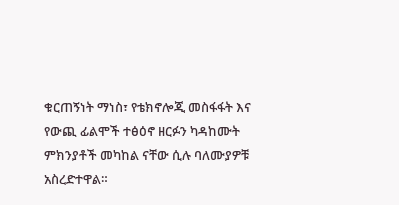ቁርጠኝነት ማነስ፣ የቴክኖሎጂ መስፋፋት እና የውጪ ፊልሞች ተፅዕኖ ዘርፉን ካዳከሙት ምክንያቶች መካከል ናቸው ሲሉ ባለሙያዎቹ አስረድተዋል።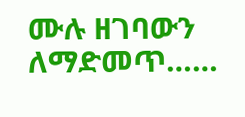ሙሉ ዘገባውን ለማድመጥ……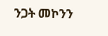ንጋት መኮንን